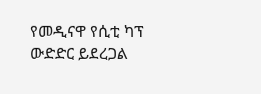የመዲናዋ የሲቲ ካፕ ውድድር ይደረጋል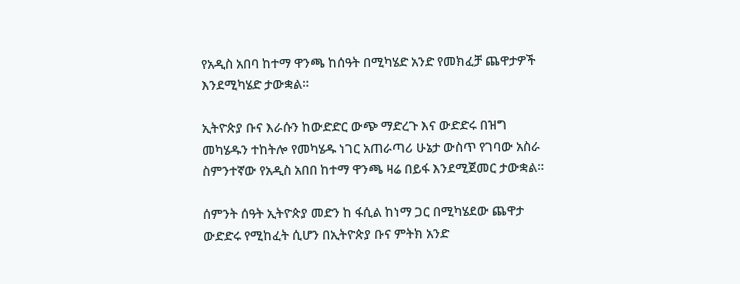የአዲስ አበባ ከተማ ዋንጫ ከሰዓት በሚካሄድ አንድ የመክፈቻ ጨዋታዎች እንደሚካሄድ ታውቋል።

ኢትዮጵያ ቡና እራሱን ከውድድር ውጭ ማድረጉ እና ውድድሩ በዝግ መካሄዱን ተከትሎ የመካሄዱ ነገር አጠራጣሪ ሁኔታ ውስጥ የገባው አስራ ስምንተኛው የአዲስ አበበ ከተማ ዋንጫ ዛሬ በይፋ እንደሚጀመር ታውቋል።

ሰምንት ሰዓት ኢትዮጵያ መድን ከ ፋሲል ከነማ ጋር በሚካሄደው ጨዋታ ውድድሩ የሚከፈት ሲሆን በኢትዮጵያ ቡና ምትክ አንድ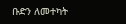ቡድን ለመተካት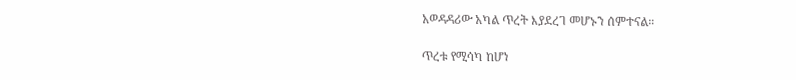አወዳዳሪው አካል ጥረት እያደረገ መሆኑን ሰምተናል።

ጥረቱ የሚሳካ ከሆነ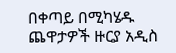በቀጣይ በሚካሄዱ ጨዋታዎች ዙርያ አዲስ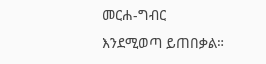መርሐ-ግብር እንደሚወጣ ይጠበቃል።